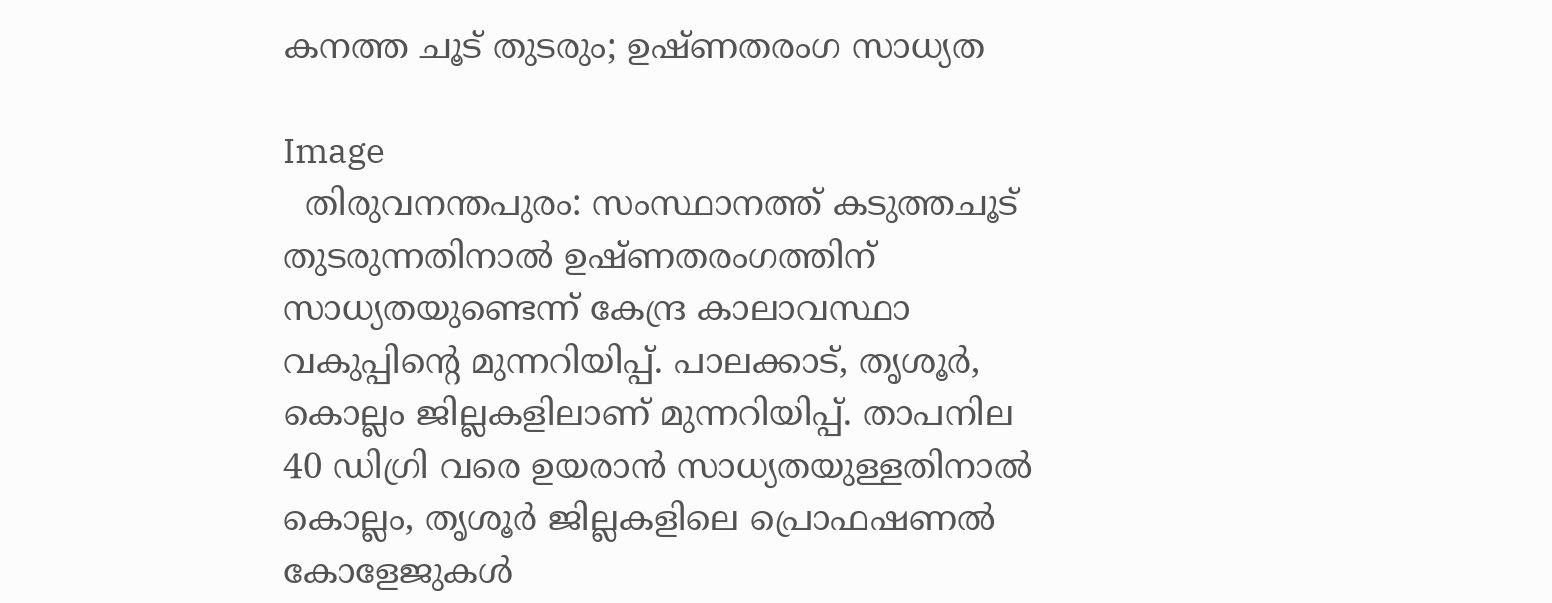കനത്ത ചൂട് തുടരും; ഉഷ്ണതരംഗ സാധ്യത

Image
  തിരുവനന്തപുരം: സംസ്ഥാനത്ത് കടുത്തചൂട് തുടരുന്നതിനാല്‍ ഉഷ്ണതരംഗത്തിന് സാധ്യതയുണ്ടെന്ന് കേന്ദ്ര കാലാവസ്ഥാ വകുപ്പിന്റെ മുന്നറിയിപ്പ്. പാലക്കാട്, തൃശൂർ, കൊല്ലം ജില്ലകളിലാണ് മുന്നറിയിപ്പ്. താപനില 40 ഡിഗ്രി വരെ ഉയരാൻ സാധ്യതയുള്ളതിനാല്‍ കൊല്ലം, തൃശൂർ ജില്ലകളിലെ പ്രൊഫഷണല്‍ കോളേജുകള്‍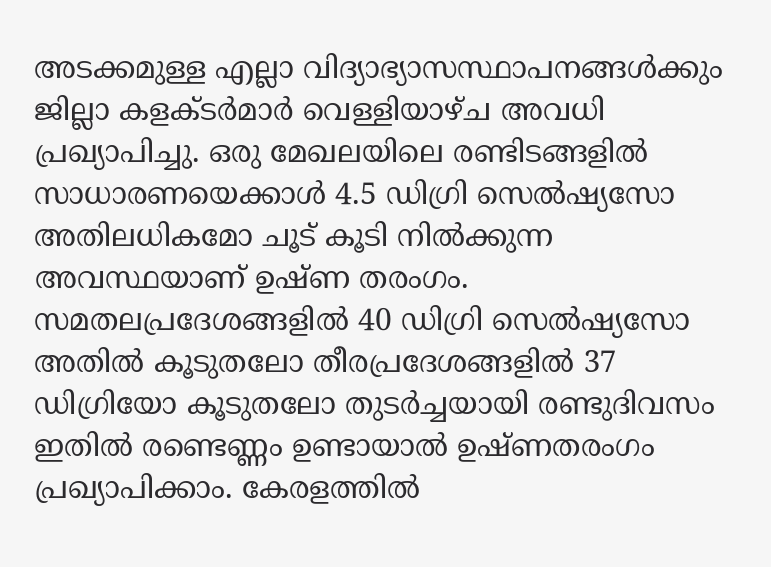അടക്കമുള്ള എല്ലാ വിദ്യാഭ്യാസസ്ഥാപനങ്ങള്‍ക്കും ജില്ലാ കളക്ടർമാർ വെള്ളിയാഴ്ച അവധി പ്രഖ്യാപിച്ചു. ഒരു മേഖലയിലെ രണ്ടിടങ്ങളില്‍ സാധാരണയെക്കാള്‍ 4.5 ഡിഗ്രി സെല്‍ഷ്യസോ അതിലധികമോ ചൂട് കൂടി നില്‍ക്കുന്ന അവസ്ഥയാണ് ഉഷ്ണ തരംഗം. സമതലപ്രദേശങ്ങളില്‍ 40 ഡിഗ്രി സെല്‍ഷ്യസോ അതില്‍ കൂടുതലോ തീരപ്രദേശങ്ങളില്‍ 37 ഡിഗ്രിയോ കൂടുതലോ തുടർച്ചയായി രണ്ടുദിവസം ഇതില്‍ രണ്ടെണ്ണം ഉണ്ടായാല്‍ ഉഷ്ണതരംഗം പ്രഖ്യാപിക്കാം. കേരളത്തില്‍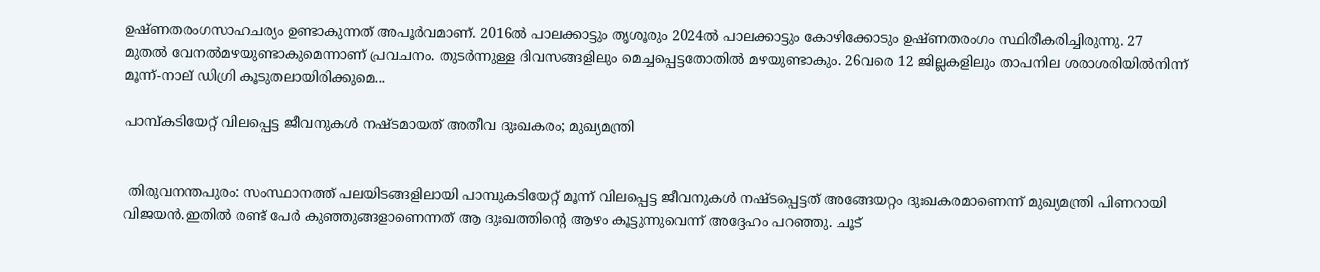ഉഷ്ണതരംഗസാഹചര്യം ഉണ്ടാകുന്നത് അപൂർവമാണ്. 2016ല്‍ പാലക്കാട്ടും തൃശൂരും 2024ല്‍ പാലക്കാട്ടും കോഴിക്കോടും ഉഷ്ണതരംഗം സ്ഥിരീകരിച്ചിരുന്നു. 27 മുതല്‍ വേനല്‍മഴയുണ്ടാകുമെന്നാണ് പ്രവചനം. തുടർന്നുള്ള ദിവസങ്ങളിലും മെച്ചപ്പെട്ടതോതില്‍ മഴയുണ്ടാകും. 26വരെ 12 ജില്ലകളിലും താപനില ശരാശരിയില്‍നിന്ന് മൂന്ന്-നാല് ഡിഗ്രി കൂടുതലായിരിക്കുമെ...

പാമ്പ്കടിയേറ്റ് വിലപ്പെട്ട ജീവനുകള്‍ നഷ്ടമായത് അതീവ ദുഃഖകരം; മുഖ്യമന്ത്രി


 തിരുവനന്തപുരം: സംസ്ഥാനത്ത് പലയിടങ്ങളിലായി പാമ്പുകടിയേറ്റ് മൂന്ന് വിലപ്പെട്ട ജീവനുകള്‍ നഷ്ടപ്പെട്ടത് അങ്ങേയറ്റം ദുഃഖകരമാണെന്ന് മുഖ്യമന്ത്രി പിണറായി വിജയൻ.ഇതില്‍ രണ്ട് പേർ കുഞ്ഞുങ്ങളാണെന്നത് ആ ദുഃഖത്തിന്റെ ആഴം കൂട്ടുന്നുവെന്ന് അദ്ദേഹം പറഞ്ഞു. ചൂട്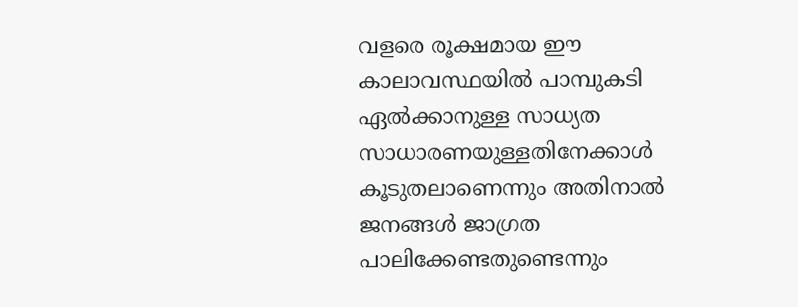വളരെ രൂക്ഷമായ ഈ കാലാവസ്ഥയില്‍ പാമ്പുകടി ഏല്‍ക്കാനുള്ള സാധ്യത സാധാരണയുള്ളതിനേക്കാള്‍ കൂടുതലാണെന്നും അതിനാല്‍ ജനങ്ങള്‍ ജാഗ്രത പാലിക്കേണ്ടതുണ്ടെന്നും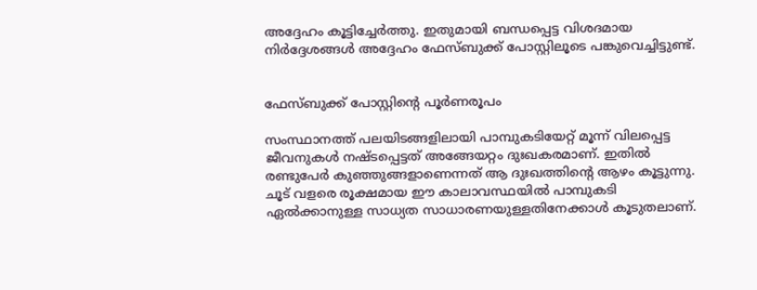അദ്ദേഹം കൂട്ടിച്ചേർത്തു. ഇതുമായി ബന്ധപ്പെട്ട വിശദമായ നിർദ്ദേശങ്ങള്‍ അദ്ദേഹം ഫേസ്ബുക്ക് പോസ്റ്റിലൂടെ പങ്കുവെച്ചിട്ടുണ്ട്.


ഫേസ്ബുക്ക് പോസ്റ്റിന്റെ പൂർണരൂപം

സംസ്ഥാനത്ത് പലയിടങ്ങളിലായി പാമ്പുകടിയേറ്റ് മൂന്ന് വിലപ്പെട്ട ജീവനുകള്‍ നഷ്ടപ്പെട്ടത് അങ്ങേയറ്റം ദുഃഖകരമാണ്. ഇതില്‍ രണ്ടുപേർ കുഞ്ഞുങ്ങളാണെന്നത് ആ ദുഃഖത്തിന്റെ ആഴം കൂട്ടുന്നു. ചൂട് വളരെ രൂക്ഷമായ ഈ കാലാവസ്ഥയില്‍ പാമ്പുകടി ഏല്‍ക്കാനുള്ള സാധ്യത സാധാരണയുള്ളതിനേക്കാള്‍ കൂടുതലാണ്.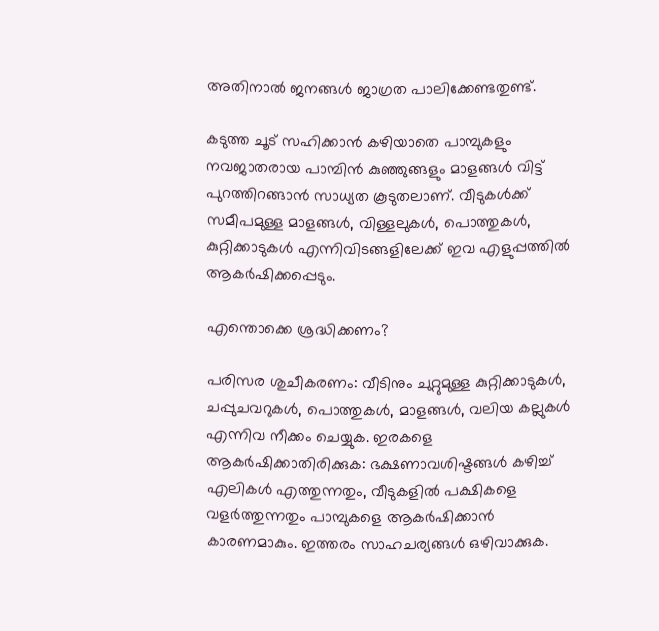അതിനാല്‍ ജനങ്ങള്‍ ജാഗ്രത പാലിക്കേണ്ടതുണ്ട്.

കടുത്ത ചൂട് സഹിക്കാൻ കഴിയാതെ പാമ്പുകളും നവജാതരായ പാമ്പിൻ കുഞ്ഞുങ്ങളും മാളങ്ങള്‍ വിട്ട് പുറത്തിറങ്ങാൻ സാധ്യത കൂടുതലാണ്. വീടുകള്‍ക്ക് സമീപമുള്ള മാളങ്ങള്‍, വിള്ളലുകള്‍, പൊത്തുകള്‍, കുറ്റിക്കാടുകള്‍ എന്നിവിടങ്ങളിലേക്ക് ഇവ എളുപ്പത്തില്‍ ആകർഷിക്കപ്പെടും.

എന്തൊക്കെ ശ്രദ്ധിക്കണം?

പരിസര ശുചീകരണം: വീടിനും ചുറ്റുമുള്ള കുറ്റിക്കാടുകള്‍, ചപ്പുചവറുകള്‍, പൊത്തുകള്‍, മാളങ്ങള്‍, വലിയ കല്ലുകള്‍ എന്നിവ നീക്കം ചെയ്യുക. ഇരകളെ ആകർഷിക്കാതിരിക്കുക: ഭക്ഷണാവശിഷ്ടങ്ങള്‍ കഴിച്ച്‌ എലികള്‍ എത്തുന്നതും, വീടുകളില്‍ പക്ഷികളെ വളർത്തുന്നതും പാമ്പുകളെ ആകർഷിക്കാൻ കാരണമാകും. ഇത്തരം സാഹചര്യങ്ങള്‍ ഒഴിവാക്കുക.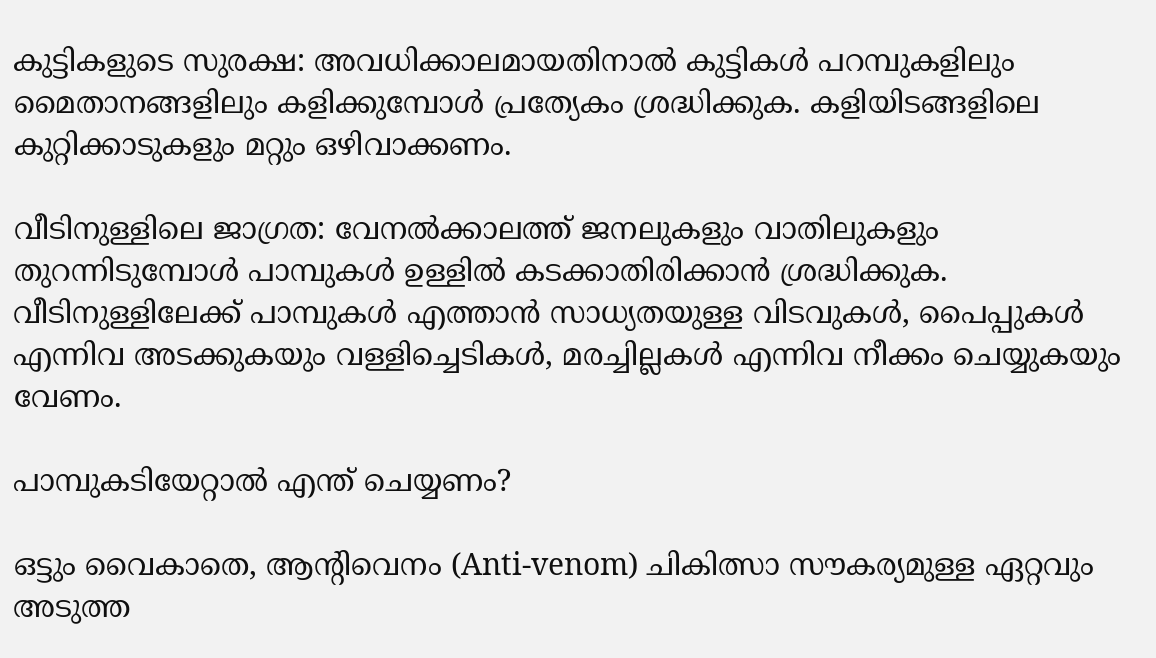കുട്ടികളുടെ സുരക്ഷ: അവധിക്കാലമായതിനാല്‍ കുട്ടികള്‍ പറമ്പുകളിലും മൈതാനങ്ങളിലും കളിക്കുമ്പോള്‍ പ്രത്യേകം ശ്രദ്ധിക്കുക. കളിയിടങ്ങളിലെ കുറ്റിക്കാടുകളും മറ്റും ഒഴിവാക്കണം.

വീടിനുള്ളിലെ ജാഗ്രത: വേനല്‍ക്കാലത്ത് ജനലുകളും വാതിലുകളും തുറന്നിടുമ്പോള്‍ പാമ്പുകള്‍ ഉള്ളില്‍ കടക്കാതിരിക്കാൻ ശ്രദ്ധിക്കുക. വീടിനുള്ളിലേക്ക് പാമ്പുകള്‍ എത്താൻ സാധ്യതയുള്ള വിടവുകള്‍, പൈപ്പുകള്‍ എന്നിവ അടക്കുകയും വള്ളിച്ചെടികള്‍, മരച്ചില്ലകള്‍ എന്നിവ നീക്കം ചെയ്യുകയും വേണം.

പാമ്പുകടിയേറ്റാല്‍ എന്ത് ചെയ്യണം?

ഒട്ടും വൈകാതെ, ആന്റിവെനം (Anti-venom) ചികിത്സാ സൗകര്യമുള്ള ഏറ്റവും അടുത്ത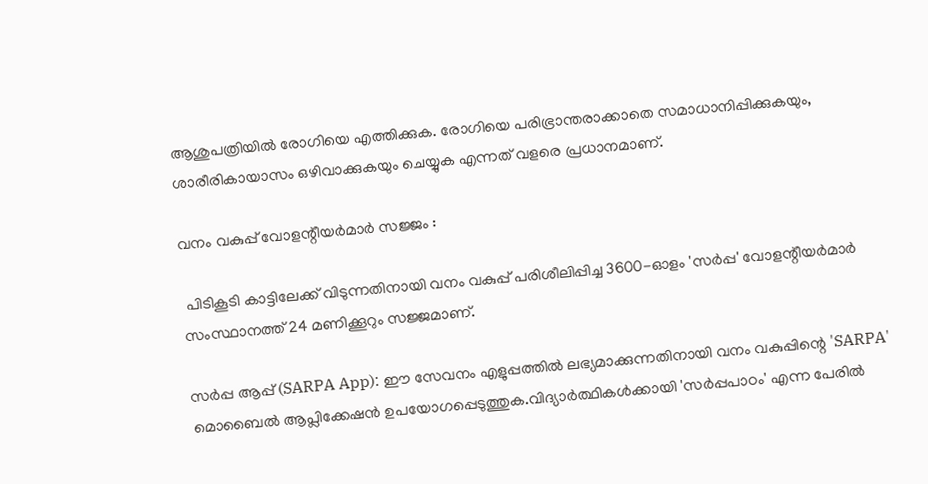ആശുപത്രിയില്‍ രോഗിയെ എത്തിക്കുക. രോഗിയെ പരിഭ്രാന്തരാക്കാതെ സമാധാനിപ്പിക്കുകയും, ശാരീരികായാസം ഒഴിവാക്കുകയും ചെയ്യുക എന്നത് വളരെ പ്രധാനമാണ്.

വനം വകുപ്പ് വോളന്റീയർമാർ സജ്ജം :

 പിടികൂടി കാട്ടിലേക്ക് വിടുന്നതിനായി വനം വകുപ്പ് പരിശീലിപ്പിച്ച 3600-ഓളം 'സർപ്പ' വോളന്റീയർമാർ സംസ്ഥാനത്ത് 24 മണിക്കൂറും സജ്ജമാണ്.

സർപ്പ ആപ്പ് (SARPA App): ഈ സേവനം എളുപ്പത്തില്‍ ലഭ്യമാക്കുന്നതിനായി വനം വകുപ്പിന്റെ 'SARPA' മൊബൈല്‍ ആപ്ലിക്കേഷൻ ഉപയോഗപ്പെടുത്തുക.വിദ്യാർത്ഥികള്‍ക്കായി 'സർപ്പപാഠം' എന്ന പേരില്‍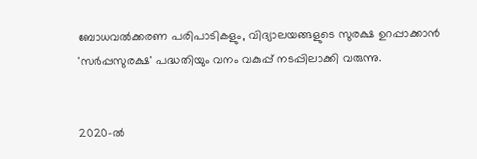ബോധവല്‍ക്കരണ പരിപാടികളും, വിദ്യാലയങ്ങളുടെ സുരക്ഷ ഉറപ്പാക്കാൻ 'സർപ്പസുരക്ഷ' പദ്ധതിയും വനം വകുപ്പ് നടപ്പിലാക്കി വരുന്നു.


2020-ല്‍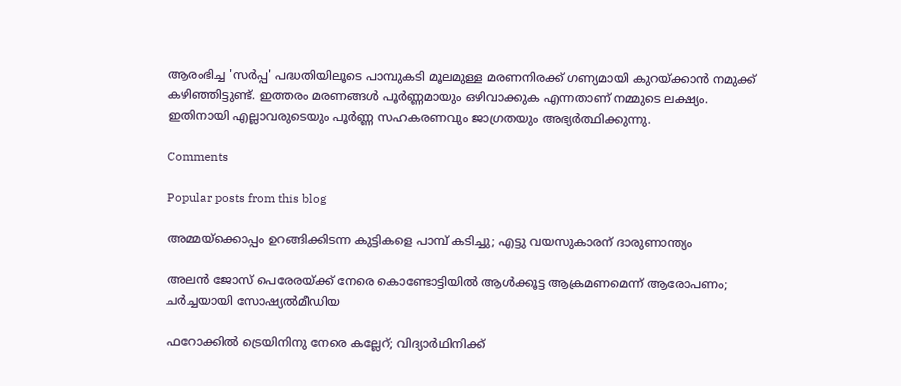ആരംഭിച്ച 'സർപ്പ' പദ്ധതിയിലൂടെ പാമ്പുകടി മൂലമുള്ള മരണനിരക്ക് ഗണ്യമായി കുറയ്ക്കാൻ നമുക്ക് കഴിഞ്ഞിട്ടുണ്ട്. ഇത്തരം മരണങ്ങള്‍ പൂർണ്ണമായും ഒഴിവാക്കുക എന്നതാണ് നമ്മുടെ ലക്ഷ്യം. ഇതിനായി എല്ലാവരുടെയും പൂർണ്ണ സഹകരണവും ജാഗ്രതയും അഭ്യർത്ഥിക്കുന്നു.

Comments

Popular posts from this blog

അമ്മയ്‌ക്കൊപ്പം ഉറങ്ങിക്കിടന്ന കുട്ടികളെ പാമ്പ് കടിച്ചു; എട്ടു വയസുകാരന് ദാരുണാന്ത്യം

അലൻ ജോസ് പെരേരയ്ക്ക് നേരെ കൊണ്ടോട്ടിയിൽ ആൾക്കൂട്ട ആക്രമണമെന്ന് ആരോപണം; ചർച്ചയായി സോഷ്യൽമീഡിയ

ഫറോക്കില്‍ ട്രെയിനിനു നേരെ കല്ലേറ്; വിദ്യാർഥിനിക്ക്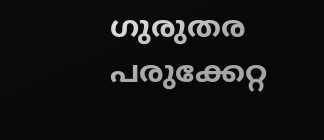ഗുരുതര പരുക്കേറ്റ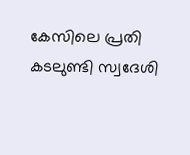കേസിലെ പ്രതി കടലുണ്ടി സ്വദേശി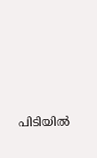പിടിയിൽ